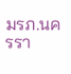มรภ.นครรา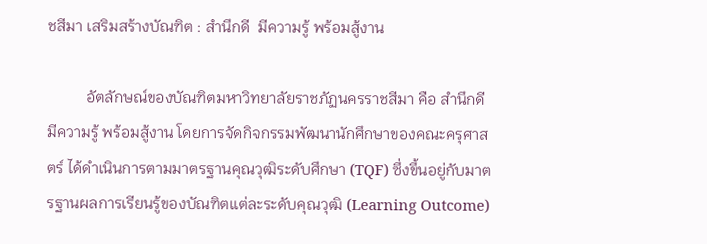ชสีมา เสริมสร้างบัณฑิต : สำนึกดี  มีความรู้ พร้อมสู้งาน

          อัตลักษณ์ของบัณฑิตมหาวิทยาลัยราชภัฏนครราชสีมา คือ สำนึกดี มีความรู้ พร้อมสู้งาน โดยการจัดกิจกรรมพัฒนานักศึกษาของคณะครุศาสตร์ ได้ดำเนินการตามมาตรฐานคุณวุฒิระดับศึกษา (TQF) ซึ่งขึ้นอยู่กับมาตรฐานผลการเรียนรู้ของบัณฑิตแต่ละระดับคุณวุฒิ (Learning Outcome)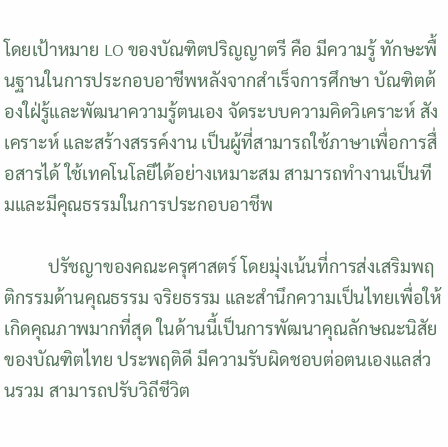โดยเป้าหมาย LO ของบัณฑิตปริญญาตรี คือ มีความรู้ ทักษะพื้นฐานในการประกอบอาชีพหลังจากสำเร็จการศึกษา บัณฑิตต้องใฝ่รู้และพัฒนาความรู้ตนเอง จัดระบบความคิดวิเคราะห์ สังเคราะห์ และสร้างสรรค์งาน เป็นผู้ที่สามารถใช้ภาษาเพื่อการสื่อสารได้ ใช้เทคโนโลยีได้อย่างเหมาะสม สามารถทำงานเป็นทีมและมีคุณธรรมในการประกอบอาชีพ

          ปรัชญาของคณะครุศาสตร์ โดยมุ่งเน้นที่การส่งเสริมพฤติกรรมด้านคุณธรรม จริยธรรม และสำนึกความเป็นไทยเพื่อให้เกิดคุณภาพมากที่สุด ในด้านนี้เป็นการพัฒนาคุณลักษณะนิสัยของบัณฑิตไทย ประพฤติดี มีความรับผิดชอบต่อตนเองแลส่วนรวม สามารถปรับวิถีชีวิต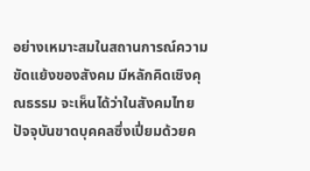อย่างเหมาะสมในสถานการณ์ความขัดแย้งของสังคม มีหลักคิดเชิงคุณธรรม จะเห็นได้ว่าในสังคมไทยปัจจุบันขาดบุคคลซึ่งเปี่ยมด้วยค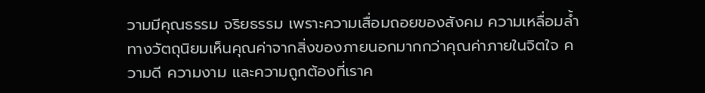วามมีคุณธรรม จริยธรรม เพราะความเสื่อมถอยของสังคม ความเหลื่อมล้ำทางวัตถุนิยมเห็นคุณค่าจากสิ่งของภายนอกมากกว่าคุณค่าภายในจิตใจ ความดี ความงาม และความถูกต้องที่เราค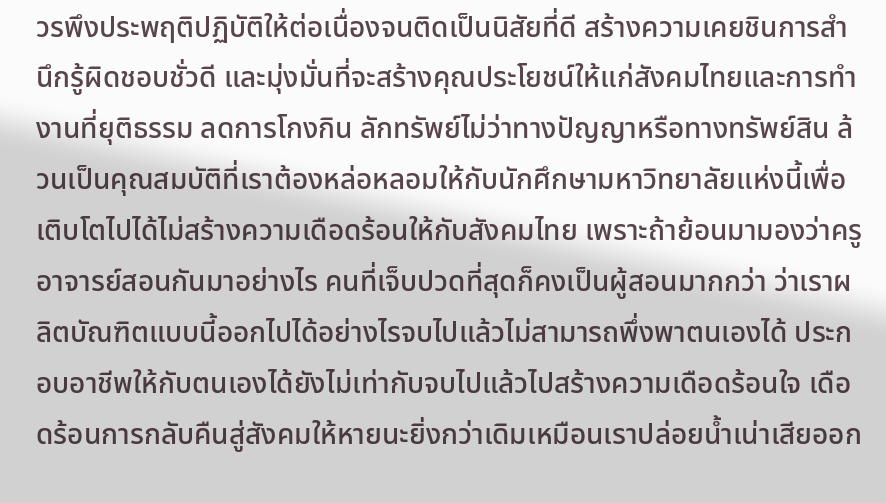วรพึงประพฤติปฏิบัติให้ต่อเนื่องจนติดเป็นนิสัยที่ดี สร้างความเคยชินการสำนึกรู้ผิดชอบชั่วดี และมุ่งมั่นที่จะสร้างคุณประโยชน์ให้แก่สังคมไทยและการทำงานที่ยุติธรรม ลดการโกงกิน ลักทรัพย์ไม่ว่าทางปัญญาหรือทางทรัพย์สิน ล้วนเป็นคุณสมบัติที่เราต้องหล่อหลอมให้กับนักศึกษามหาวิทยาลัยแห่งนี้เพื่อเติบโตไปได้ไม่สร้างความเดือดร้อนให้กับสังคมไทย เพราะถ้าย้อนมามองว่าครู อาจารย์สอนกันมาอย่างไร คนที่เจ็บปวดที่สุดก็คงเป็นผู้สอนมากกว่า ว่าเราผลิตบัณฑิตแบบนี้ออกไปได้อย่างไรจบไปแล้วไม่สามารถพึ่งพาตนเองได้ ประกอบอาชีพให้กับตนเองได้ยังไม่เท่ากับจบไปแล้วไปสร้างความเดือดร้อนใจ เดือดร้อนการกลับคืนสู่สังคมให้หายนะยิ่งกว่าเดิมเหมือนเราปล่อยน้ำเน่าเสียออก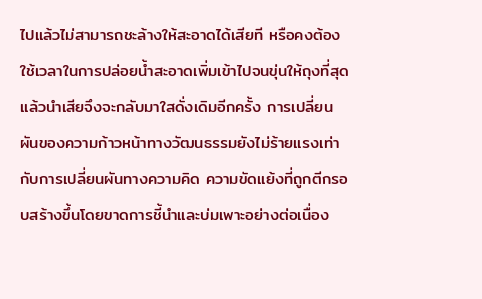ไปแล้วไม่สามารถชะล้างให้สะอาดได้เสียที หรือคงต้องใช้เวลาในการปล่อยน้ำสะอาดเพิ่มเข้าไปจนขุ่นให้ถุงที่สุดแล้วนำเสียจึงจะกลับมาใสดั่งเดิมอีกครั้ง การเปลี่ยนผันของความก้าวหน้าทางวัฒนธรรมยังไม่ร้ายแรงเท่ากับการเปลี่ยนผันทางความคิด ความขัดแย้งที่ถูกตีกรอบสร้างขึ้นโดยขาดการชี้นำและบ่มเพาะอย่างต่อเนื่อง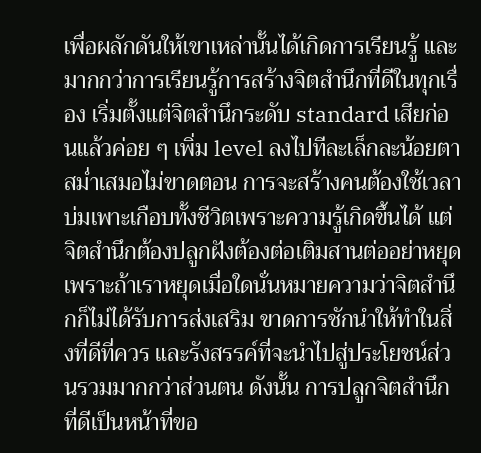เพื่อผลักดันให้เขาเหล่านั้นได้เกิดการเรียนรู้ และมากกว่าการเรียนรู้การสร้างจิตสำนึกที่ดีในทุกเรื่อง เริ่มตั้งแต่จิตสำนึกระดับ standard เสียก่อนแล้วค่อย ๆ เพิ่ม level ลงไปทีละเล็กละน้อยตาสม่ำเสมอไม่ขาดตอน การจะสร้างคนต้องใช้เวลาบ่มเพาะเกือบทั้งชีวิตเพราะความรู้เกิดขึ้นได้ แต่จิตสำนึกต้องปลูกฝังต้องต่อเติมสานต่ออย่าหยุดเพราะถ้าเราหยุดเมื่อใดนั่นหมายความว่าจิตสำนึกก็ไม่ได้รับการส่งเสริม ขาดการชักนำให้ทำในสิ่งที่ดีที่ควร และรังสรรค์ที่จะนำไปสู่ประโยชน์ส่วนรวมมากกว่าส่วนตน ดังนั้น การปลูกจิตสำนึกที่ดีเป็นหน้าที่ขอ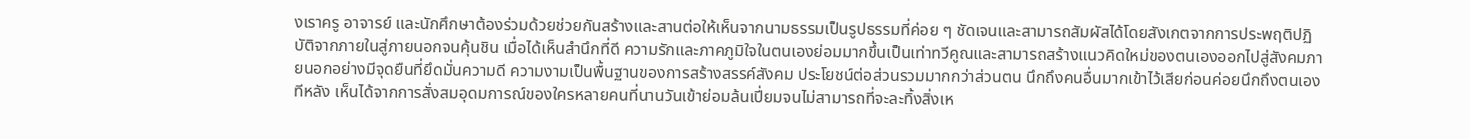งเราครู อาจารย์ และนักศึกษาต้องร่วมด้วยช่วยกันสร้างและสานต่อให้เห็นจากนามธรรมเป็นรูปธรรมที่ค่อย ๆ ชัดเจนและสามารถสัมผัสได้โดยสังเกตจากการประพฤติปฏิบัติจากภายในสู่ภายนอกจนคุ้นชิน เมื่อได้เห็นสำนึกที่ดี ความรักและภาคภูมิใจในตนเองย่อมมากขึ้นเป็นเท่าทวีคูณและสามารถสร้างแนวคิดใหม่ของตนเองออกไปสู่สังคมภายนอกอย่างมีจุดยืนที่ยึดมั่นความดี ความงามเป็นพื้นฐานของการสร้างสรรค์สังคม ประโยชน์ต่อส่วนรวมมากกว่าส่วนตน นึกถึงคนอื่นมากเข้าไว้เสียก่อนค่อยนึกถึงตนเองทีหลัง เห็นได้จากการสั่งสมอุดมการณ์ของใครหลายคนที่นานวันเข้าย่อมล้นเปี่ยมจนไม่สามารถที่จะละทิ้งสิ่งเห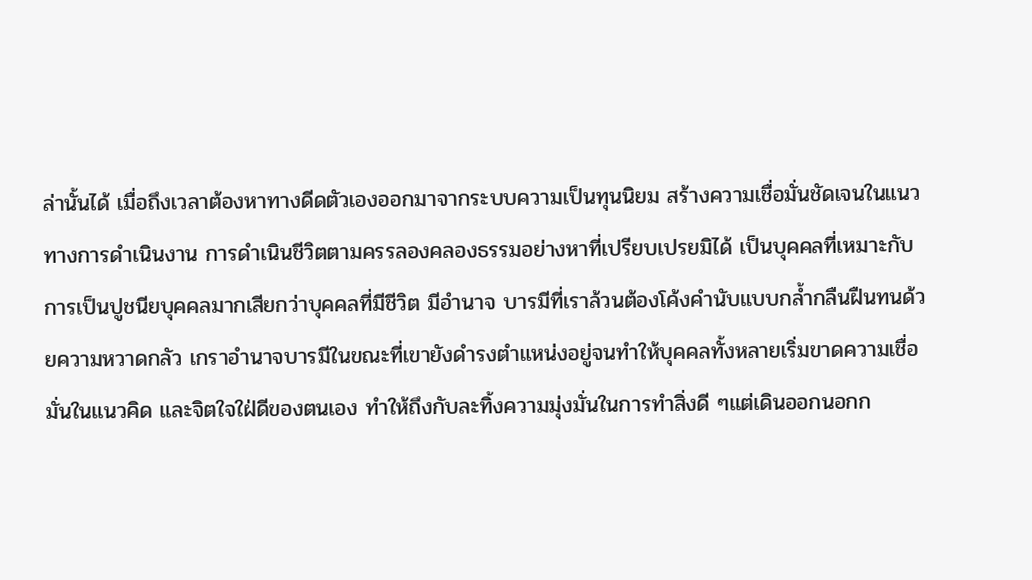ล่านั้นได้ เมื่อถึงเวลาต้องหาทางดีดตัวเองออกมาจากระบบความเป็นทุนนิยม สร้างความเชื่อมั่นชัดเจนในแนวทางการดำเนินงาน การดำเนินชีวิตตามครรลองคลองธรรมอย่างหาที่เปรียบเปรยมิได้ เป็นบุคคลที่เหมาะกับการเป็นปูชนียบุคคลมากเสียกว่าบุคคลที่มีชีวิต มีอำนาจ บารมีที่เราล้วนต้องโค้งคำนับแบบกล้ำกลืนฝืนทนด้วยความหวาดกลัว เกราอำนาจบารมีในขณะที่เขายังดำรงตำแหน่งอยู่จนทำให้บุคคลทั้งหลายเริ่มขาดความเชื่อมั่นในแนวคิด และจิตใจใฝ่ดีของตนเอง ทำให้ถึงกับละทิ้งความมุ่งมั่นในการทำสิ่งดี ๆแต่เดินออกนอกก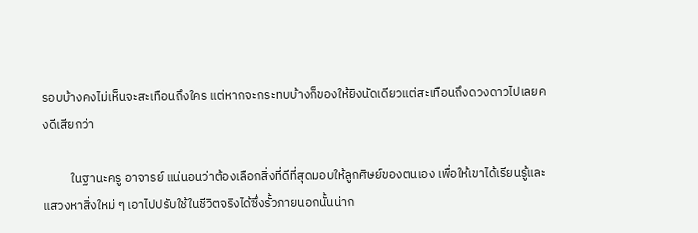รอบบ้างคงไม่เห็นจะสะเทือนถึงใคร แต่หากจะกระทบบ้างก็ของให้ยิงนัดเดียวแต่สะเทือนถึงดวงดาวไปเลยคงดีเสียกว่า

          ในฐานะครู อาจารย์ แน่นอนว่าต้องเลือกสิ่งที่ดีที่สุดมอบให้ลูกศิษย์ของตนเอง เพื่อให้เขาได้เรียนรู้และแสวงหาสิ่งใหม่ ๆ เอาไปปรับใช้ในชีวิตจริงได้ซึ่งรั้วภายนอกนั้นน่าก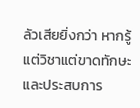ลัวเสียยิ่งกว่า หากรู้แต่วิชาแต่ขาดทักษะและประสบการ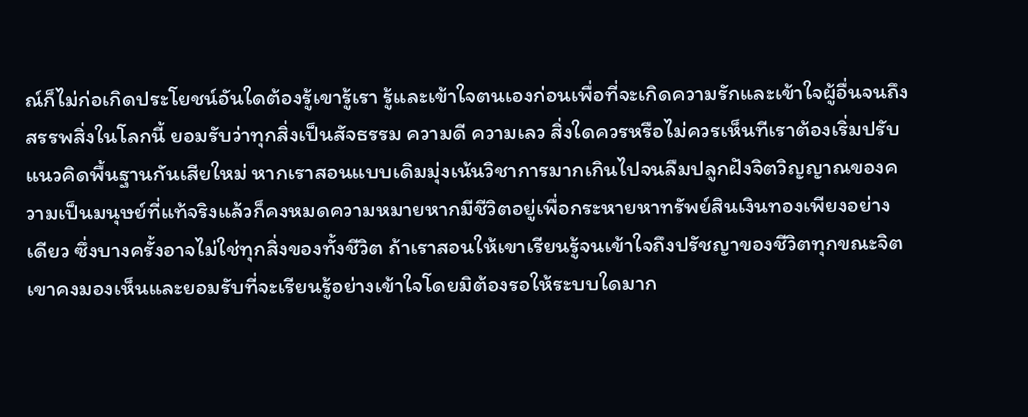ณ์ก็ไม่ก่อเกิดประโยชน์อันใดต้องรู้เขารู้เรา รู้และเข้าใจตนเองก่อนเพื่อที่จะเกิดความรักและเข้าใจผู้อื่นจนถึงสรรพสิ่งในโลกนี้ ยอมรับว่าทุกสิ่งเป็นสัจธรรม ความดี ความเลว สิ่งใดควรหรือไม่ควรเห็นทีเราต้องเริ่มปรับแนวคิดพื้นฐานกันเสียใหม่ หากเราสอนแบบเดิมมุ่งเน้นวิชาการมากเกินไปจนลืมปลูกฝังจิตวิญญาณของความเป็นมนุษย์ที่แท้จริงแล้วก็คงหมดความหมายหากมีชีวิตอยู่เพื่อกระหายหาทรัพย์สินเงินทองเพียงอย่างเดียว ซึ่งบางครั้งอาจไม่ใช่ทุกสิ่งของทั้งชีวิต ถ้าเราสอนให้เขาเรียนรู้จนเข้าใจถึงปรัชญาของชีวิตทุกขณะจิตเขาคงมองเห็นและยอมรับที่จะเรียนรู้อย่างเข้าใจโดยมิต้องรอให้ระบบใดมาก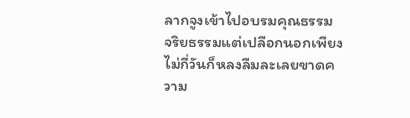ลากจูงเข้าไปอบรมคุณธรรม จริยธรรมแต่เปลือกนอกเพียงไม่กี่วันก็หลงลืมละเลยขาดความ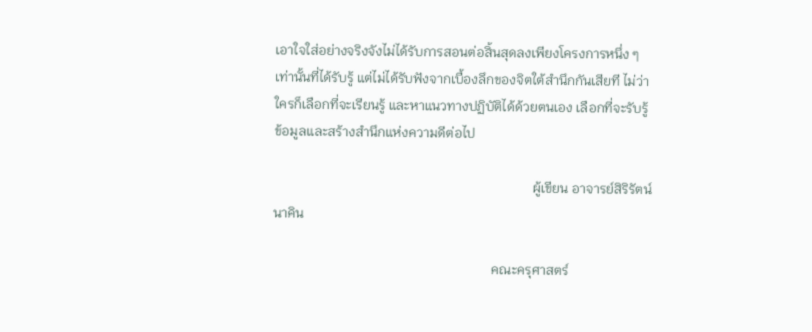เอาใจใส่อย่างจริงจังไม่ได้รับการสอนต่อสิ้นสุดลงเพียงโครงการหนึ่ง ๆ เท่านั้นที่ได้รับรู้ แต่ไม่ได้รับฟังจากเบื้องลึกของจิตใต้สำนึกกันเสียที ไม่ว่าใครก็เลือกที่จะเรียนรู้ และหาแนวทางปฏิบัติได้ด้วยตนเอง เลือกที่จะรับรู้ข้อมูลและสร้างสำนึกแห่งความดีต่อไป

                                                                             ผู้เขียน อาจารย์สิริรัตน์ นาคิน

                                                                 คณะครุศาสตร์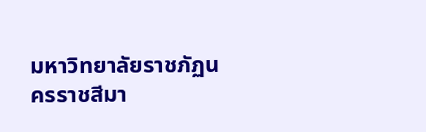มหาวิทยาลัยราชภัฏนครราชสีมา